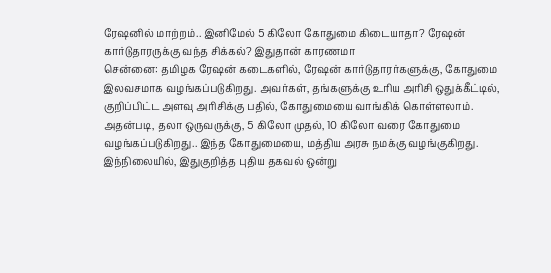ரேஷனில் மாற்றம்.. இனிமேல் 5 கிலோ கோதுமை கிடையாதா? ரேஷன் கார்டுதாரருக்கு வந்த சிக்கல்? இதுதான் காரணமா
சென்னை: தமிழக ரேஷன் கடைகளில், ரேஷன் கார்டுதாரர்களுக்கு, கோதுமை இலவசமாக வழங்கப்படுகிறது. அவர்கள், தங்களுக்கு உரிய அரிசி ஒதுக்கீட்டில், குறிப்பிட்ட அளவு அரிசிக்கு பதில், கோதுமையை வாங்கிக் கொள்ளலாம். அதன்படி, தலா ஒருவருக்கு, 5 கிலோ முதல், 10 கிலோ வரை கோதுமை வழங்கப்படுகிறது.. இந்த கோதுமையை, மத்திய அரசு நமக்கு வழங்குகிறது. இந்நிலையில், இதுகுறித்த புதிய தகவல் ஒன்று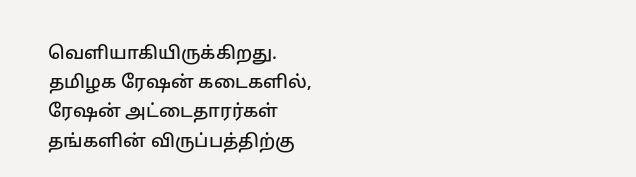வெளியாகியிருக்கிறது.
தமிழக ரேஷன் கடைகளில், ரேஷன் அட்டைதாரர்கள் தங்களின் விருப்பத்திற்கு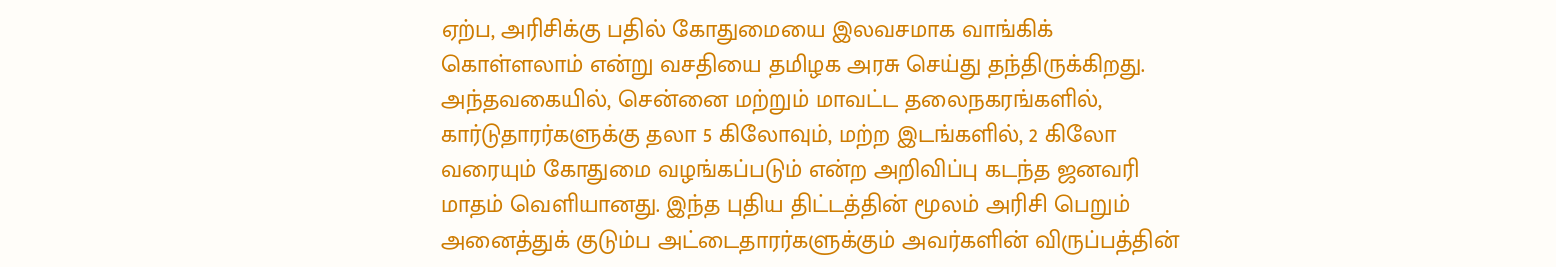ஏற்ப, அரிசிக்கு பதில் கோதுமையை இலவசமாக வாங்கிக் கொள்ளலாம் என்று வசதியை தமிழக அரசு செய்து தந்திருக்கிறது.
அந்தவகையில், சென்னை மற்றும் மாவட்ட தலைநகரங்களில், கார்டுதாரர்களுக்கு தலா 5 கிலோவும், மற்ற இடங்களில், 2 கிலோ வரையும் கோதுமை வழங்கப்படும் என்ற அறிவிப்பு கடந்த ஜனவரி மாதம் வெளியானது. இந்த புதிய திட்டத்தின் மூலம் அரிசி பெறும் அனைத்துக் குடும்ப அட்டைதாரர்களுக்கும் அவர்களின் விருப்பத்தின்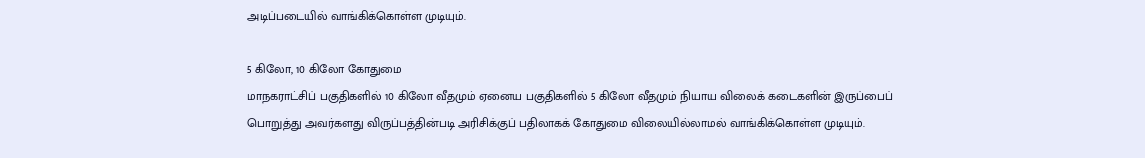அடிப்படையில் வாங்கிக்கொள்ள முடியும்.

5 கிலோ, 10 கிலோ கோதுமை
மாநகராட்சிப் பகுதிகளில் 10 கிலோ வீதமும் ஏனைய பகுதிகளில் 5 கிலோ வீதமும் நியாய விலைக் கடைகளின் இருப்பைப் பொறுத்து அவர்களது விருப்பத்தின்படி அரிசிக்குப் பதிலாகக் கோதுமை விலையில்லாமல் வாங்கிக்கொள்ள முடியும்.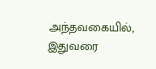அந்தவகையில், இதுவரை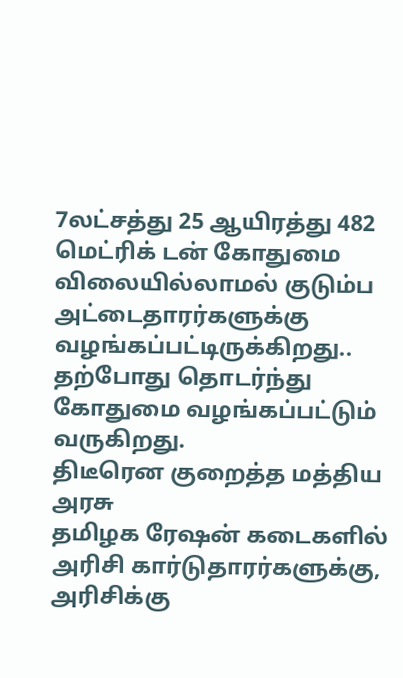7லட்சத்து 25 ஆயிரத்து 482 மெட்ரிக் டன் கோதுமை விலையில்லாமல் குடும்ப அட்டைதாரர்களுக்கு வழங்கப்பட்டிருக்கிறது.. தற்போது தொடர்ந்து கோதுமை வழங்கப்பட்டும் வருகிறது.
திடீரென குறைத்த மத்திய அரசு
தமிழக ரேஷன் கடைகளில் அரிசி கார்டுதாரர்களுக்கு, அரிசிக்கு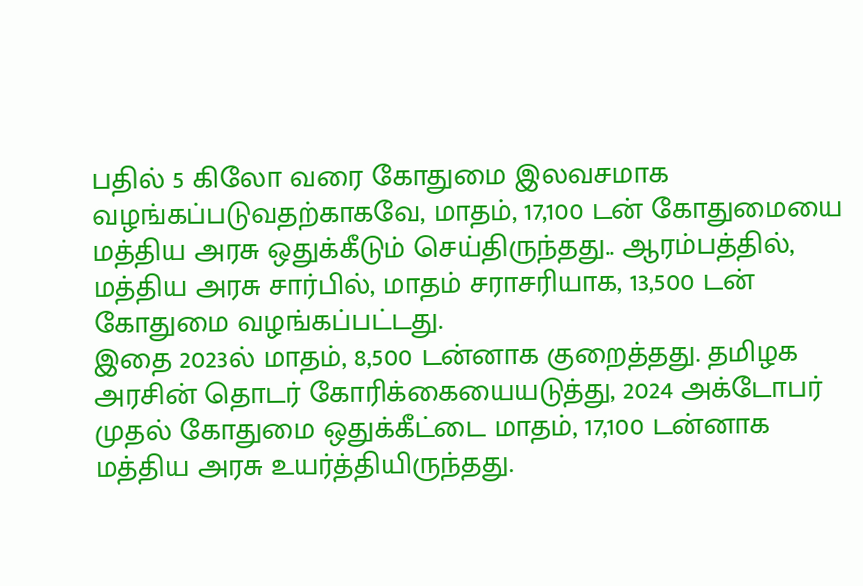பதில் 5 கிலோ வரை கோதுமை இலவசமாக வழங்கப்படுவதற்காகவே, மாதம், 17,100 டன் கோதுமையை மத்திய அரசு ஒதுக்கீடும் செய்திருந்தது.. ஆரம்பத்தில், மத்திய அரசு சார்பில், மாதம் சராசரியாக, 13,500 டன் கோதுமை வழங்கப்பட்டது.
இதை 2023ல் மாதம், 8,500 டன்னாக குறைத்தது. தமிழக அரசின் தொடர் கோரிக்கையையடுத்து, 2024 அக்டோபர் முதல் கோதுமை ஒதுக்கீட்டை மாதம், 17,100 டன்னாக மத்திய அரசு உயர்த்தியிருந்தது.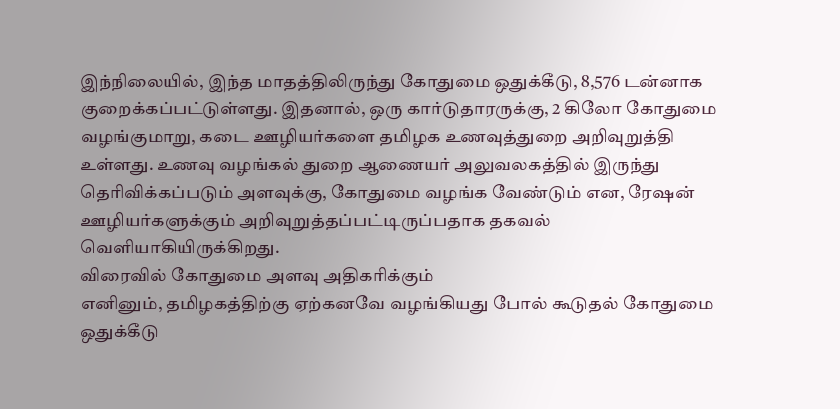இந்நிலையில், இந்த மாதத்திலிருந்து கோதுமை ஒதுக்கீடு, 8,576 டன்னாக குறைக்கப்பட்டுள்ளது. இதனால், ஒரு கார்டுதாரருக்கு, 2 கிலோ கோதுமை வழங்குமாறு, கடை ஊழியர்களை தமிழக உணவுத்துறை அறிவுறுத்தி உள்ளது. உணவு வழங்கல் துறை ஆணையர் அலுவலகத்தில் இருந்து தெரிவிக்கப்படும் அளவுக்கு, கோதுமை வழங்க வேண்டும் என, ரேஷன் ஊழியர்களுக்கும் அறிவுறுத்தப்பட்டிருப்பதாக தகவல் வெளியாகியிருக்கிறது.
விரைவில் கோதுமை அளவு அதிகரிக்கும்
எனினும், தமிழகத்திற்கு ஏற்கனவே வழங்கியது போல் கூடுதல் கோதுமை ஒதுக்கீடு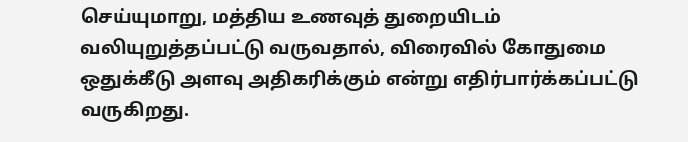செய்யுமாறு, மத்திய உணவுத் துறையிடம் வலியுறுத்தப்பட்டு வருவதால், விரைவில் கோதுமை ஒதுக்கீடு அளவு அதிகரிக்கும் என்று எதிர்பார்க்கப்பட்டு வருகிறது.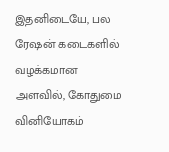இதனிடையே, பல ரேஷன் கடைகளில் வழக்கமான அளவில், கோதுமை வினியோகம்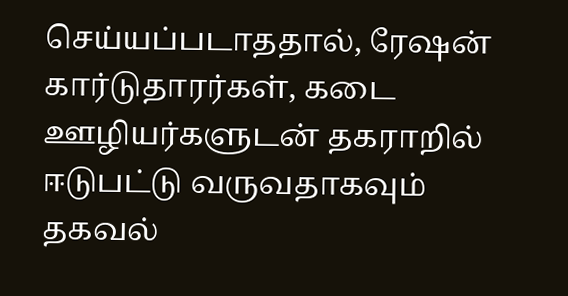செய்யப்படாததால், ரேஷன் கார்டுதாரர்கள், கடை ஊழியர்களுடன் தகராறில் ஈடுபட்டு வருவதாகவும் தகவல்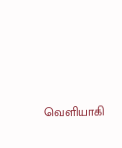வெளியாகி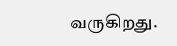வருகிறது.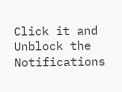Click it and Unblock the Notifications